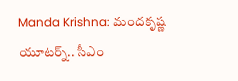Manda Krishna: మందకృష్ణ యూటర్న్.. సీఎం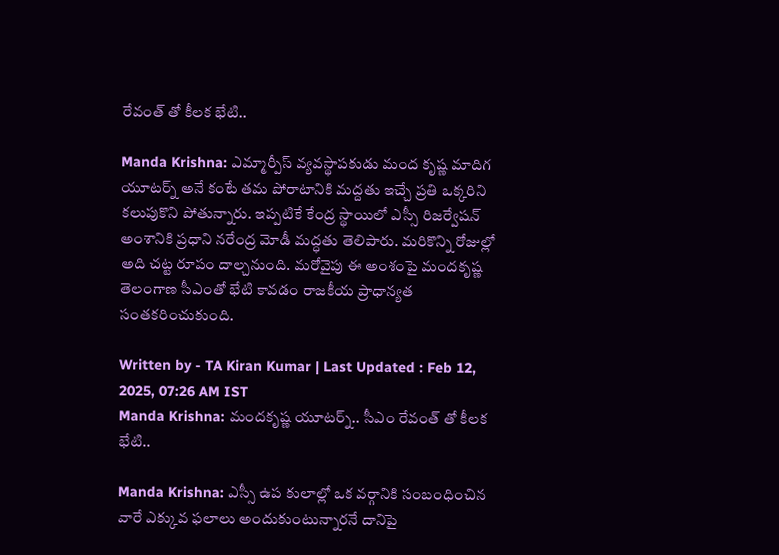రేవంత్ తో కీలక భేటి..

Manda Krishna: ఎమ్మార్పీస్ వ్యవస్థాపకుడు మంద కృష్ణ మాదిగ యూటర్న్ అనే కంటే తమ పోరాటానికి మద్దతు ఇచ్చే ప్రతి ఒక్కరిని కలుపుకొని పోతున్నారు. ఇప్పటికే కేంద్ర స్థాయిలో ఎస్సీ రిజర్వేషన్ అంశానికి ప్రధాని నరేంద్ర మోడీ మద్ధతు తెలిపారు. మరికొన్ని రోజుల్లో అది చట్ట రూపం దాల్చనుంది. మరోవైపు ఈ అంశంపై మందకృష్ణ తెలంగాణ సీఎంతో భేటి కావడం రాజకీయ ప్రాధాన్యత సంతకరించుకుంది.

Written by - TA Kiran Kumar | Last Updated : Feb 12, 2025, 07:26 AM IST
Manda Krishna: మందకృష్ణ యూటర్న్.. సీఎం రేవంత్ తో కీలక భేటి..

Manda Krishna: ఎస్సీ ఉప కులాల్లో ఒక వర్గానికి సంబంధించిన వారే ఎక్కువ ఫలాలు అందుకుంటున్నారనే దానిపై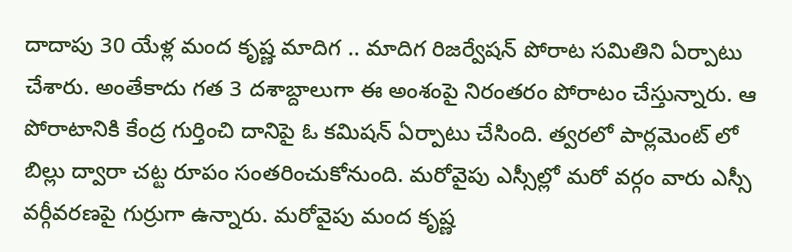దాదాపు 30 యేళ్ల మంద కృష్ణ మాదిగ .. మాదిగ రిజర్వేషన్ పోరాట సమితిని ఏర్పాటు చేశారు. అంతేకాదు గత 3 దశాబ్దాలుగా ఈ అంశంపై నిరంతరం పోరాటం చేస్తున్నారు. ఆ పోరాటానికి కేంద్ర గుర్తించి దానిపై ఓ కమిషన్ ఏర్పాటు చేసింది. త్వరలో పార్లమెంట్ లో బిల్లు ద్వారా చట్ట రూపం సంతరించుకోనుంది. మరోవైపు ఎస్సీల్లో మరో వర్గం వారు ఎస్సీ వర్గీవరణపై గుర్రుగా ఉన్నారు. మరోవైపు మంద కృష్ణ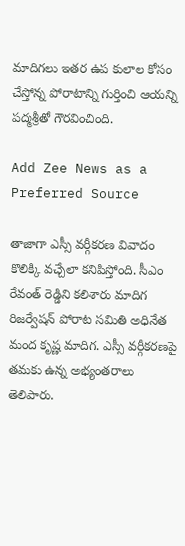మాదిగలు ఇతర ఉప కులాల కోసం చేస్తోన్న పోరాటాన్ని గుర్తించి ఆయన్ని పద్మశ్రీతో గౌరవించింది.

Add Zee News as a Preferred Source

తాజాగా ఎస్సీ వర్గీకరణ వివాదం కొలిక్కి వచ్చేలా కనిపిస్తోంది. సీఎం రేవంత్ రెడ్డిని కలిశారు మాదిగ రిజర్వేషన్ పోరాట సమితి అధినేత మంద కృష్ణ మాదిగ. ఎస్సీ వర్గీకరణపై తమకు ఉన్న అభ్యంతరాలు తెలిపారు.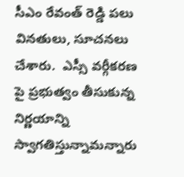సీఎం రేవంత్ రెడ్డి పలు వినతులు, సూచనలు చేశారు.  ఎస్సీ వర్గీకరణ పై ప్రభుత్వం తీసుకున్న నిర్ణయాన్ని స్వాగతిస్తున్నామన్నారు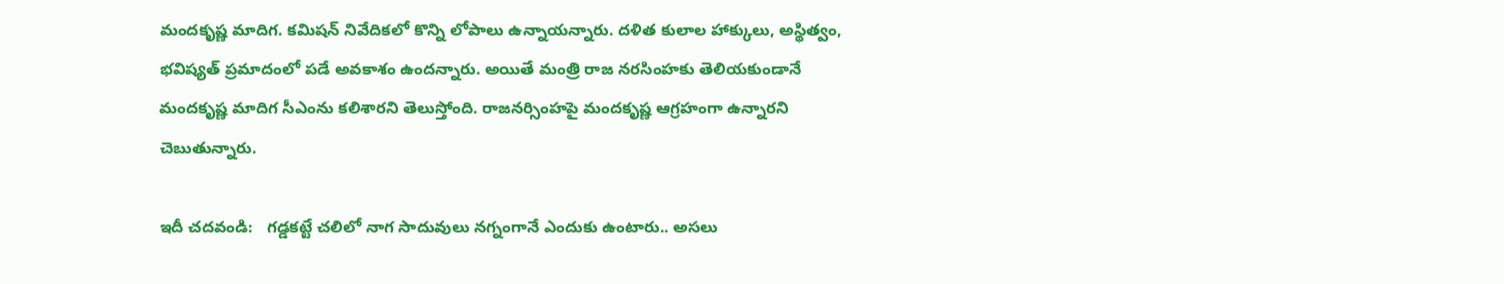మందకృష్ణ మాదిగ. కమిషన్ నివేదికలో కొన్ని లోపాలు ఉన్నాయన్నారు. దళిత కులాల హాక్కులు, అస్థిత్వం, భవిష్యత్ ప్రమాదంలో పడే అవకాశం ఉందన్నారు. అయితే మంత్రి రాజ నరసింహకు తెలియకుండానే మందకృష్ణ మాదిగ సీఎంను కలిశారని తెలుస్తోంది. రాజనర్సింహపై మందకృష్ణ ఆగ్రహంగా ఉన్నారని చెబుతున్నారు.

ఇదీ చదవండి:   గడ్డకట్టే చలిలో నాగ సాదువులు నగ్నంగానే ఎందుకు ఉంటారు.. అసలు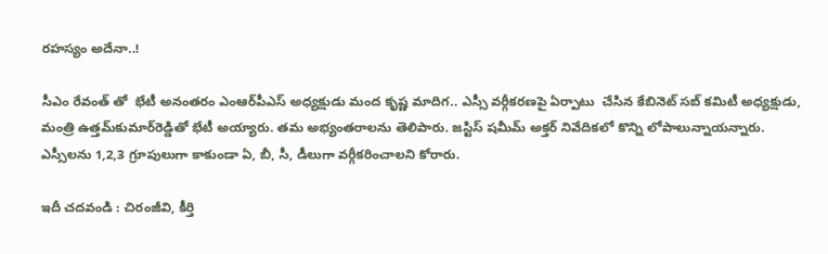రహస్యం అదేనా..!

సీఎం రేవంత్ తో  భేటీ అనంతరం ఎంఆర్‌పీఎస్ అధ్యక్షుడు మంద కృష్ణ మాదిగ.. ఎస్సీ వర్గీకరణపై ఏర్పాటు  చేసిన కేబినెట్ సబ్ కమిటీ అధ్యక్షుడు, మంత్రి ఉత్తమ్‌కుమార్‌రెడ్డితో భేటీ అయ్యారు. తమ అభ్యంతరాలను తెలిపారు. జస్టిస్‌ షమీమ్‌ అక్తర్‌ నివేదికలో కొన్ని లోపాలున్నాయన్నారు.  ఎస్సీలను 1,2,3 గ్రూపులుగా కాకుండా ఏ, బీ, సీ, డీలుగా వర్గీకరించాలని కోరారు.

ఇదీ చదవండి : చిరంజీవి, కీర్తి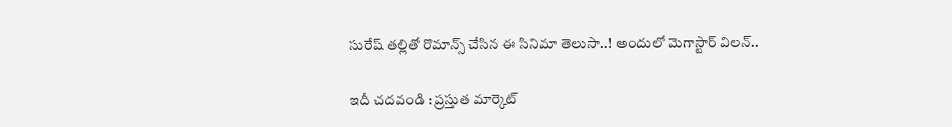సురేష్ తల్లితో రొమాన్స్ చేసిన ఈ సినిమా తెలుసా..! అందులో మెగాస్టార్ విలన్..

ఇదీ చదవండి : ప్రస్తుత మార్కెట్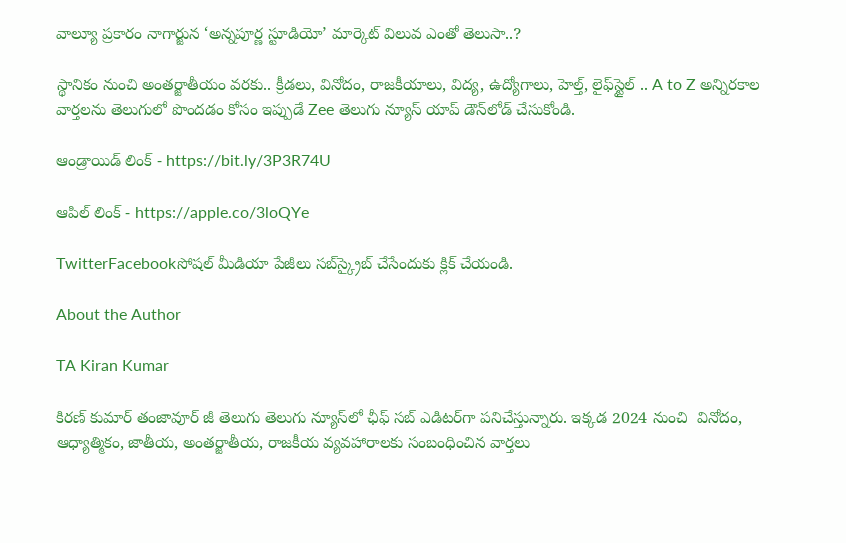వాల్యూ ప్రకారం నాగార్జున ‘అన్నపూర్ణ స్టూడియో’ మార్కెట్ విలువ ఎంతో తెలుసా..?

స్థానికం నుంచి అంతర్జాతీయం వరకు.. క్రీడలు, వినోదం, రాజకీయాలు, విద్య, ఉద్యోగాలు, హెల్త్, లైఫ్‌స్టైల్ .. A to Z అన్నిరకాల వార్తలను తెలుగులో పొందడం కోసం ఇప్పుడే Zee తెలుగు న్యూస్ యాప్ డౌన్‌లోడ్ చేసుకోండి.

ఆండ్రాయిడ్ లింక్ - https://bit.ly/3P3R74U

ఆపిల్ లింక్ - https://apple.co/3loQYe

TwitterFacebookసోషల్ మీడియా పేజీలు సబ్‌స్క్రైబ్ చేసేందుకు క్లిక్ చేయండి.

About the Author

TA Kiran Kumar

కిరణ్ కుమార్ తంజావూర్ జీ తెలుగు తెలుగు న్యూస్‌లో ఛీఫ్ సబ్ ఎడిటర్‌గా పనిచేస్తున్నారు. ఇక్కడ 2024 నుంచి  వినోదం, ఆధ్యాత్మికం, జాతీయ, అంతర్జాతీయ, రాజకీయ వ్యవహారాలకు సంబంధించిన వార్తలు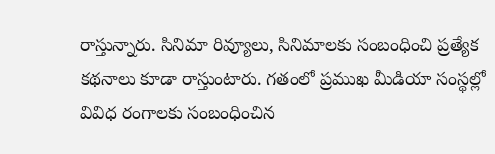రాస్తున్నారు. సినిమా రివ్యూలు, సినిమాలకు సంబంధించి ప్రత్యేక కథనాలు కూడా రాస్తుంటారు. గతంలో ప్రముఖ మీడియా సంస్థల్లో వివిధ రంగాలకు సంబంధించిన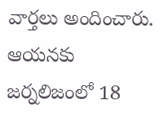వార్తలు అందించారు. ఆయనకు జర్నలిజంలో 18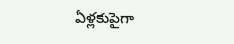ఏళ్లకుపైగా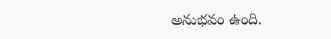అనుభవం ఉంది.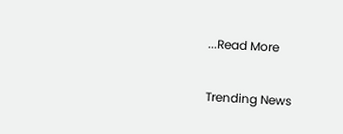...Read More

Trending News